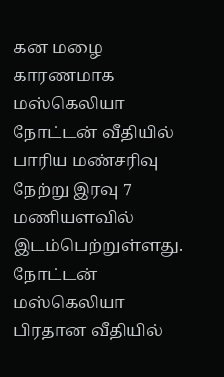கன மழை காரணமாக மஸ்கெலியா நோட்டன் வீதியில் பாரிய மண்சரிவு நேற்று இரவு 7 மணியளவில் இடம்பெற்றுள்ளது.
நோட்டன் மஸ்கெலியா பிரதான வீதியில்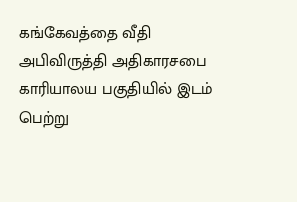கங்கேவத்தை வீதி அபிவிருத்தி அதிகாரசபை காரியாலய பகுதியில் இடம் பெற்று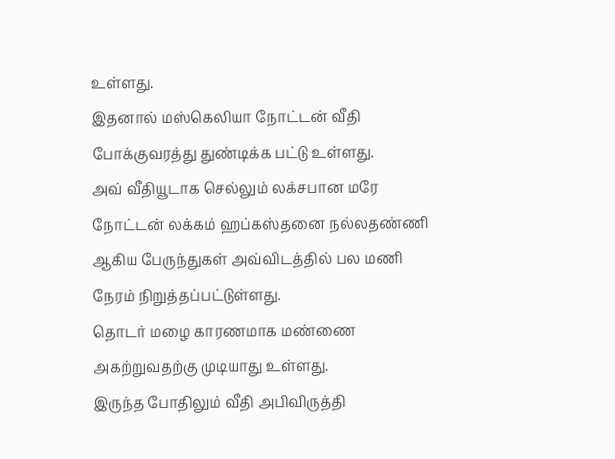உள்ளது.
இதனால் மஸ்கெலியா நோட்டன் வீதி போக்குவரத்து துண்டிக்க பட்டு உள்ளது.
அவ் வீதியூடாக செல்லும் லக்சபான மரே நோட்டன் லக்கம் ஹப்கஸ்தனை நல்லதண்ணி ஆகிய பேருந்துகள் அவ்விடத்தில் பல மணி நேரம் நிறுத்தப்பட்டுள்ளது.
தொடர் மழை காரணமாக மண்ணை அகற்றுவதற்கு முடியாது உள்ளது.
இருந்த போதிலும் வீதி அபிவிருத்தி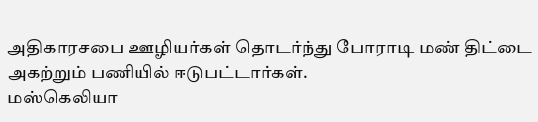அதிகாரசபை ஊழியர்கள் தொடர்ந்து போராடி மண் திட்டை அகற்றும் பணியில் ஈடுபட்டார்கள்.
மஸ்கெலியா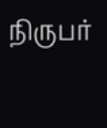நிருபர்